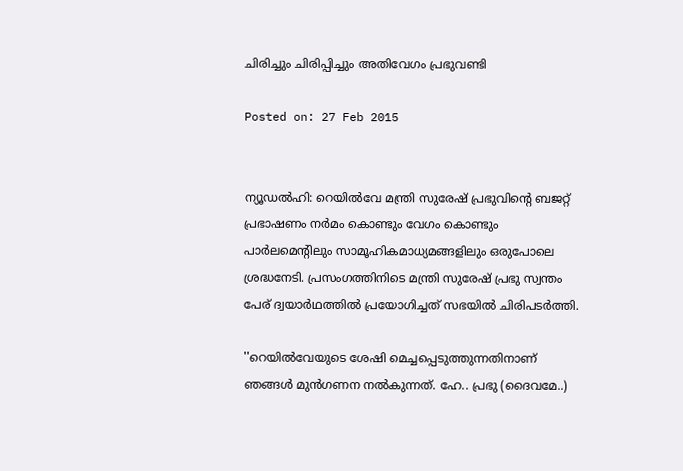ചിരിച്ചും ചിരിപ്പിച്ചും അതിവേഗം പ്രഭുവണ്ടി

Posted on: 27 Feb 2015


ന്യൂഡല്‍ഹി: റെയില്‍വേ മന്ത്രി സുരേഷ് പ്രഭുവിന്റെ ബജറ്റ് പ്രഭാഷണം നര്‍മം കൊണ്ടും വേഗം കൊണ്ടും പാര്‍ലമെന്റിലും സാമൂഹികമാധ്യമങ്ങളിലും ഒരുപോലെ ശ്രദ്ധനേടി. പ്രസംഗത്തിനിടെ മന്ത്രി സുരേഷ് പ്രഭു സ്വന്തം പേര് ദ്വയാര്‍ഥത്തില്‍ പ്രയോഗിച്ചത് സഭയില്‍ ചിരിപടര്‍ത്തി.

''റെയില്‍വേയുടെ ശേഷി മെച്ചപ്പെടുത്തുന്നതിനാണ് ഞങ്ങള്‍ മുന്‍ഗണന നല്‍കുന്നത്. ഹേ.. പ്രഭു (ദൈവമേ..)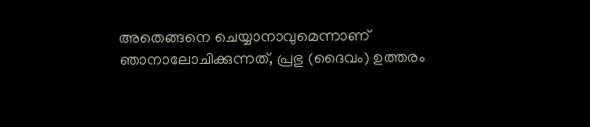അതെങ്ങനെ ചെയ്യാനാവുമെന്നാണ് ഞാനാലോചിക്കുന്നത്, പ്രഭു (ദൈവം) ഉത്തരം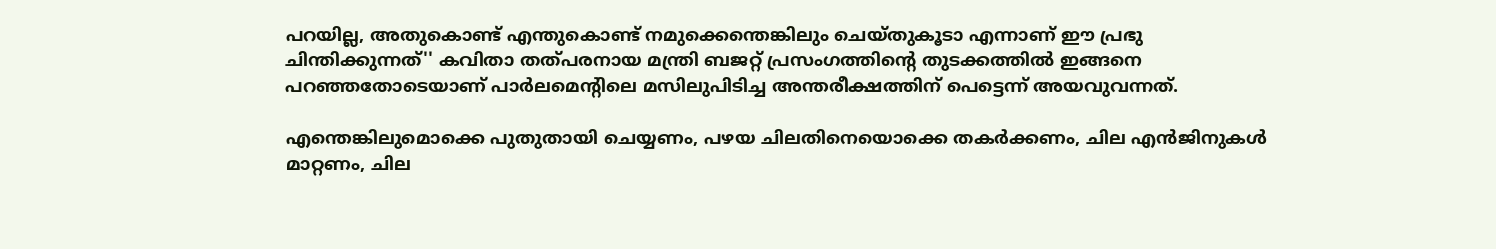പറയില്ല, അതുകൊണ്ട് എന്തുകൊണ്ട് നമുക്കെന്തെങ്കിലും ചെയ്തുകൂടാ എന്നാണ് ഈ പ്രഭു ചിന്തിക്കുന്നത്'' കവിതാ തത്പരനായ മന്ത്രി ബജറ്റ് പ്രസംഗത്തിന്റെ തുടക്കത്തില്‍ ഇങ്ങനെ പറഞ്ഞതോടെയാണ് പാര്‍ലമെന്റിലെ മസിലുപിടിച്ച അന്തരീക്ഷത്തിന് പെട്ടെന്ന് അയവുവന്നത്.

എന്തെങ്കിലുമൊക്കെ പുതുതായി ചെയ്യണം, പഴയ ചിലതിനെയൊക്കെ തകര്‍ക്കണം, ചില എന്‍ജിനുകള്‍ മാറ്റണം, ചില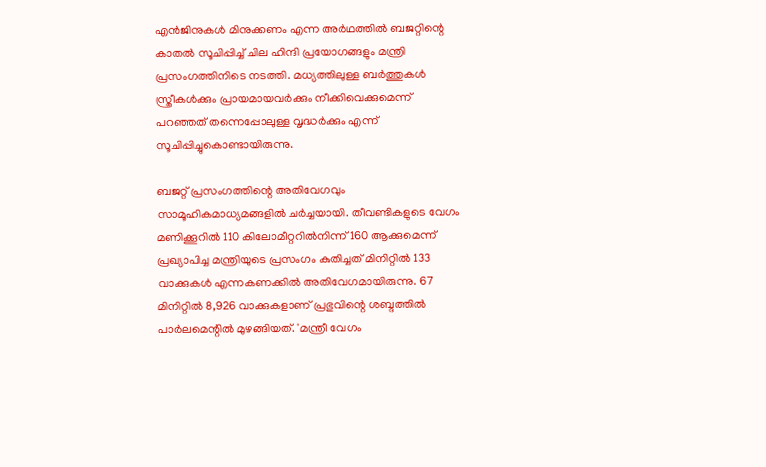എന്‍ജിനുകള്‍ മിനുക്കണം എന്ന അര്‍ഥത്തില്‍ ബജറ്റിന്റെ കാതല്‍ സൂചിപ്പിച്ച് ചില ഹിന്ദി പ്രയോഗങ്ങളും മന്ത്രി പ്രസംഗത്തിനിടെ നടത്തി. മധ്യത്തിലുള്ള ബര്‍ത്തുകള്‍ സ്ത്രീകള്‍ക്കും പ്രായമായവര്‍ക്കും നീക്കിവെക്കുമെന്ന് പറഞ്ഞത് തന്നെപ്പോലുള്ള വൃദ്ധര്‍ക്കും എന്ന് സൂചിപ്പിച്ചുകൊണ്ടായിരുന്നു.

ബജറ്റ് പ്രസംഗത്തിന്റെ അതിവേഗവും സാമൂഹികമാധ്യമങ്ങളില്‍ ചര്‍ച്ചയായി. തീവണ്ടികളുടെ വേഗം മണിക്കൂറില്‍ 110 കിലോമീറ്ററില്‍നിന്ന് 160 ആക്കുമെന്ന് പ്രഖ്യാപിച്ച മന്ത്രിയുടെ പ്രസംഗം കുതിച്ചത് മിനിറ്റില്‍ 133 വാക്കുകള്‍ എന്നകണക്കില്‍ അതിവേഗമായിരുന്നു. 67 മിനിറ്റില്‍ 8,926 വാക്കുകളാണ് പ്രഭുവിന്റെ ശബ്ദത്തില്‍ പാര്‍ലമെന്റില്‍ മുഴങ്ങിയത്. 'മന്ത്രീ വേഗം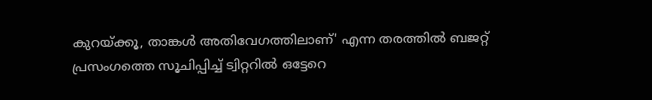കുറയ്ക്കൂ, താങ്കള്‍ അതിവേഗത്തിലാണ്' എന്ന തരത്തില്‍ ബജറ്റ് പ്രസംഗത്തെ സൂചിപ്പിച്ച് ട്വിറ്ററില്‍ ഒട്ടേറെ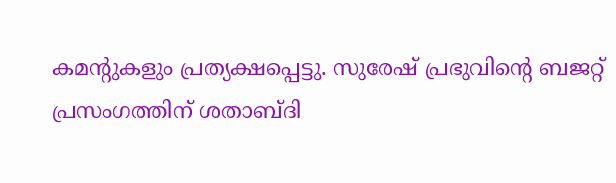കമന്റുകളും പ്രത്യക്ഷപ്പെട്ടു. സുരേഷ് പ്രഭുവിന്റെ ബജറ്റ് പ്രസംഗത്തിന് ശതാബ്ദി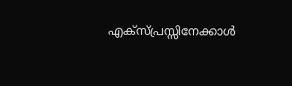എക്‌സ്പ്രസ്സിനേക്കാള്‍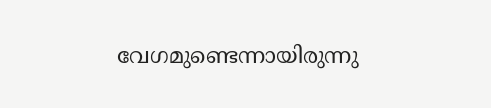വേഗമുണ്ടെന്നായിരുന്നു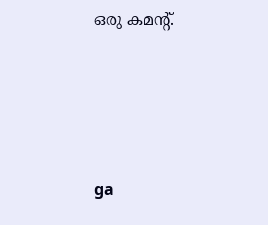ഒരു കമന്റ്.





ga